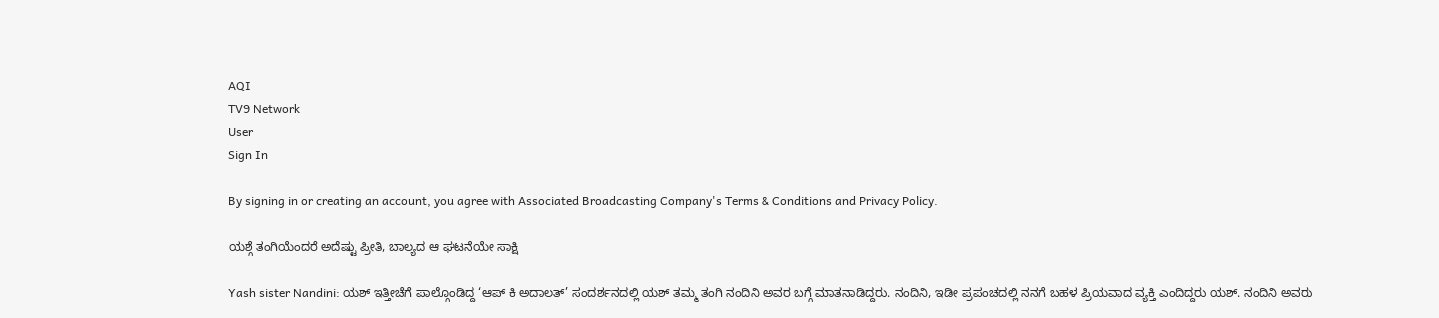AQI
TV9 Network
User
Sign In

By signing in or creating an account, you agree with Associated Broadcasting Company's Terms & Conditions and Privacy Policy.

ಯಶ್ಗೆ ತಂಗಿಯೆಂದರೆ ಅದೆಷ್ಟು ಪ್ರೀತಿ, ಬಾಲ್ಯದ ಆ ಘಟನೆಯೇ ಸಾಕ್ಷಿ

Yash sister Nandini: ಯಶ್ ಇತ್ತೀಚೆಗೆ ಪಾಲ್ಗೊಂಡಿದ್ದ ‘ಆಪ್ ಕಿ ಅದಾಲತ್’ ಸಂದರ್ಶನದಲ್ಲಿ ಯಶ್ ತಮ್ಮ ತಂಗಿ ನಂದಿನಿ ಅವರ ಬಗ್ಗೆ ಮಾತನಾಡಿದ್ದರು. ನಂದಿನಿ, ಇಡೀ ಪ್ರಪಂಚದಲ್ಲಿ ನನಗೆ ಬಹಳ ಪ್ರಿಯವಾದ ವ್ಯಕ್ತಿ ಎಂದಿದ್ದರು ಯಶ್. ನಂದಿನಿ ಅವರು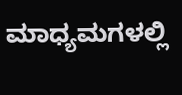ಮಾಧ್ಯಮಗಳಲ್ಲಿ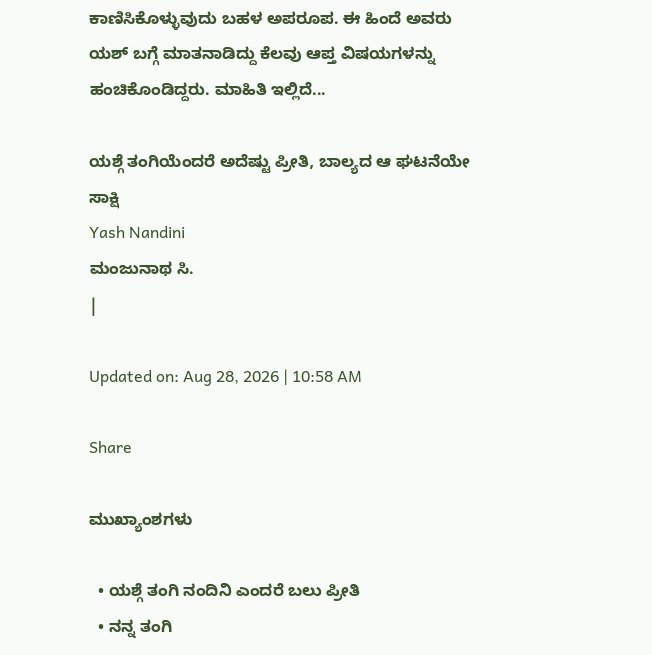ಕಾಣಿಸಿಕೊಳ್ಳುವುದು ಬಹಳ ಅಪರೂಪ. ಈ ಹಿಂದೆ ಅವರು ಯಶ್ ಬಗ್ಗೆ ಮಾತನಾಡಿದ್ದು ಕೆಲವು ಆಪ್ತ ವಿಷಯಗಳನ್ನು ಹಂಚಿಕೊಂಡಿದ್ದರು. ಮಾಹಿತಿ ಇಲ್ಲಿದೆ...

ಯಶ್ಗೆ ತಂಗಿಯೆಂದರೆ ಅದೆಷ್ಟು ಪ್ರೀತಿ, ಬಾಲ್ಯದ ಆ ಘಟನೆಯೇ ಸಾಕ್ಷಿ
Yash Nandini
ಮಂಜುನಾಥ ಸಿ.
|

Updated on: Aug 28, 2026 | 10:58 AM

Share

ಮುಖ್ಯಾಂಶಗಳು

  • ಯಶ್ಗೆ ತಂಗಿ ನಂದಿನಿ ಎಂದರೆ ಬಲು ಪ್ರೀತಿ
  • ನನ್ನ ತಂಗಿ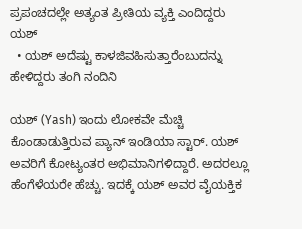ಪ್ರಪಂಚದಲ್ಲೇ ಅತ್ಯಂತ ಪ್ರೀತಿಯ ವ್ಯಕ್ತಿ ಎಂದಿದ್ದರು ಯಶ್
  • ಯಶ್ ಅದೆಷ್ಟು ಕಾಳಜಿವಹಿಸುತ್ತಾರೆಂಬುದನ್ನು ಹೇಳಿದ್ದರು ತಂಗಿ ನಂದಿನಿ

ಯಶ್ (Yash) ಇಂದು ಲೋಕವೇ ಮೆಚ್ಚಿ ಕೊಂಡಾಡುತ್ತಿರುವ ಪ್ಯಾನ್ ಇಂಡಿಯಾ ಸ್ಟಾರ್. ಯಶ್ ಅವರಿಗೆ ಕೋಟ್ಯಂತರ ಅಭಿಮಾನಿಗಳಿದ್ದಾರೆ. ಅದರಲ್ಲೂ ಹೆಂಗೆಳೆಯರೇ ಹೆಚ್ಚು. ಇದಕ್ಕೆ ಯಶ್ ಅವರ ವೈಯಕ್ತಿಕ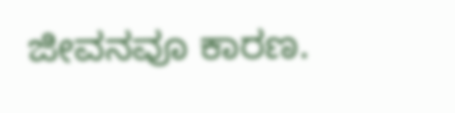ಜೀವನವೂ ಕಾರಣ.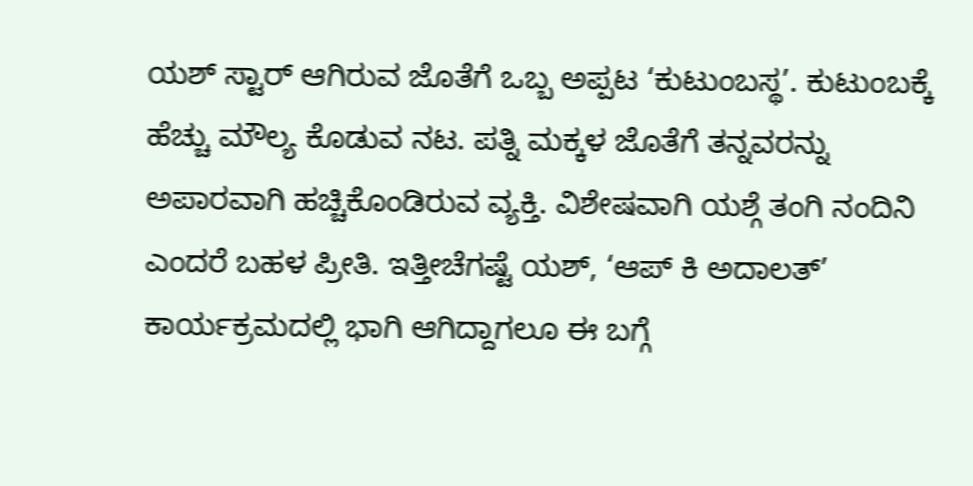ಯಶ್ ಸ್ಟಾರ್ ಆಗಿರುವ ಜೊತೆಗೆ ಒಬ್ಬ ಅಪ್ಪಟ ‘ಕುಟುಂಬಸ್ಥ’. ಕುಟುಂಬಕ್ಕೆ ಹೆಚ್ಚು ಮೌಲ್ಯ ಕೊಡುವ ನಟ. ಪತ್ನಿ ಮಕ್ಕಳ ಜೊತೆಗೆ ತನ್ನವರನ್ನು ಅಪಾರವಾಗಿ ಹಚ್ಚಿಕೊಂಡಿರುವ ವ್ಯಕ್ತಿ. ವಿಶೇಷವಾಗಿ ಯಶ್ಗೆ ತಂಗಿ ನಂದಿನಿ ಎಂದರೆ ಬಹಳ ಪ್ರೀತಿ. ಇತ್ತೀಚೆಗಷ್ಟೆ ಯಶ್, ‘ಆಪ್ ಕಿ ಅದಾಲತ್’ ಕಾರ್ಯಕ್ರಮದಲ್ಲಿ ಭಾಗಿ ಆಗಿದ್ದಾಗಲೂ ಈ ಬಗ್ಗೆ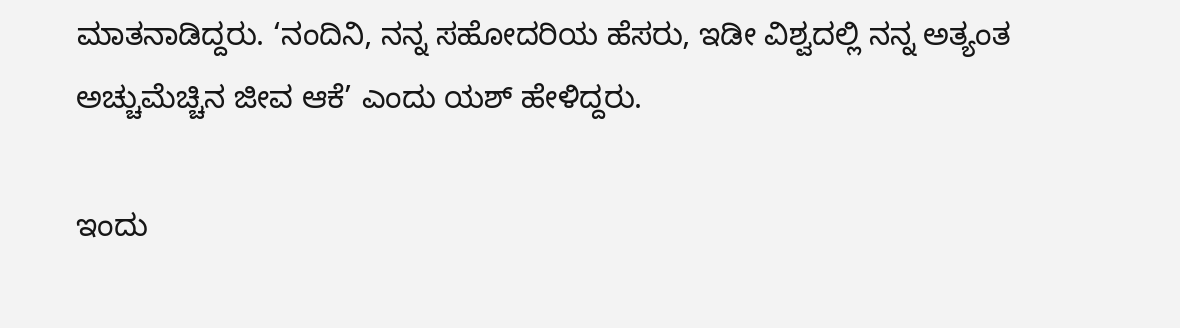ಮಾತನಾಡಿದ್ದರು. ‘ನಂದಿನಿ, ನನ್ನ ಸಹೋದರಿಯ ಹೆಸರು, ಇಡೀ ವಿಶ್ವದಲ್ಲಿ ನನ್ನ ಅತ್ಯಂತ ಅಚ್ಚುಮೆಚ್ಚಿನ ಜೀವ ಆಕೆ’ ಎಂದು ಯಶ್ ಹೇಳಿದ್ದರು.

ಇಂದು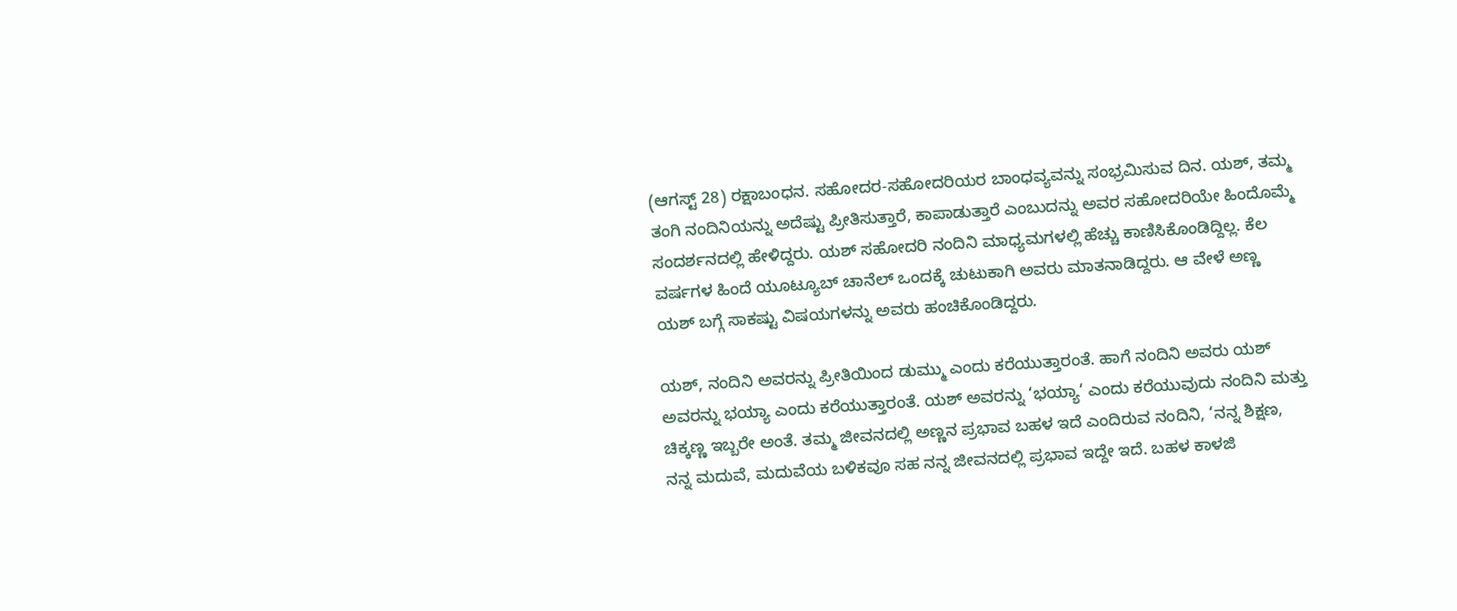(ಆಗಸ್ಟ್ 28) ರಕ್ಷಾಬಂಧನ. ಸಹೋದರ-ಸಹೋದರಿಯರ ಬಾಂಧವ್ಯವನ್ನು ಸಂಭ್ರಮಿಸುವ ದಿನ. ಯಶ್, ತಮ್ಮ ತಂಗಿ ನಂದಿನಿಯನ್ನು ಅದೆಷ್ಟು ಪ್ರೀತಿಸುತ್ತಾರೆ, ಕಾಪಾಡುತ್ತಾರೆ ಎಂಬುದನ್ನು ಅವರ ಸಹೋದರಿಯೇ ಹಿಂದೊಮ್ಮೆ ಸಂದರ್ಶನದಲ್ಲಿ ಹೇಳಿದ್ದರು. ಯಶ್ ಸಹೋದರಿ ನಂದಿನಿ ಮಾಧ್ಯಮಗಳಲ್ಲಿ ಹೆಚ್ಚು ಕಾಣಿಸಿಕೊಂಡಿದ್ದಿಲ್ಲ. ಕೆಲ ವರ್ಷಗಳ ಹಿಂದೆ ಯೂಟ್ಯೂಬ್ ಚಾನೆಲ್ ಒಂದಕ್ಕೆ ಚುಟುಕಾಗಿ ಅವರು ಮಾತನಾಡಿದ್ದರು. ಆ ವೇಳೆ ಅಣ್ಣ ಯಶ್ ಬಗ್ಗೆ ಸಾಕಷ್ಟು ವಿಷಯಗಳನ್ನು ಅವರು ಹಂಚಿಕೊಂಡಿದ್ದರು.

ಯಶ್, ನಂದಿನಿ ಅವರನ್ನು ಪ್ರೀತಿಯಿಂದ ಡುಮ್ಮು ಎಂದು ಕರೆಯುತ್ತಾರಂತೆ. ಹಾಗೆ ನಂದಿನಿ ಅವರು ಯಶ್ ಅವರನ್ನು ಭಯ್ಯಾ ಎಂದು ಕರೆಯುತ್ತಾರಂತೆ. ಯಶ್ ಅವರನ್ನು ‘ಭಯ್ಯಾ’ ಎಂದು ಕರೆಯುವುದು ನಂದಿನಿ ಮತ್ತು ಚಿಕ್ಕಣ್ಣ ಇಬ್ಬರೇ ಅಂತೆ. ತಮ್ಮ ಜೀವನದಲ್ಲಿ ಅಣ್ಣನ ಪ್ರಭಾವ ಬಹಳ ಇದೆ ಎಂದಿರುವ ನಂದಿನಿ, ‘ನನ್ನ ಶಿಕ್ಷಣ, ನನ್ನ ಮದುವೆ, ಮದುವೆಯ ಬಳಿಕವೂ ಸಹ ನನ್ನ ಜೀವನದಲ್ಲಿ ಪ್ರಭಾವ ಇದ್ದೇ ಇದೆ. ಬಹಳ ಕಾಳಜಿ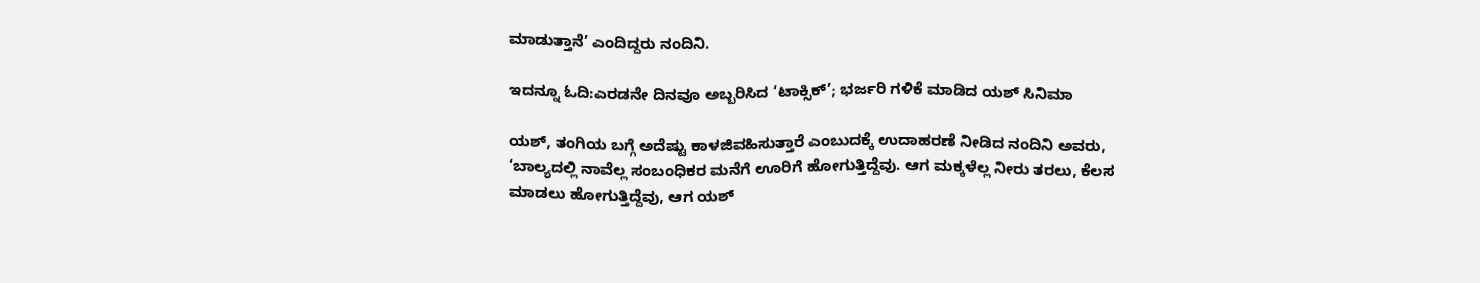ಮಾಡುತ್ತಾನೆ’ ಎಂದಿದ್ದರು ನಂದಿನಿ.

ಇದನ್ನೂ ಓದಿ:ಎರಡನೇ ದಿನವೂ ಅಬ್ಬರಿಸಿದ ‘ಟಾಕ್ಸಿಕ್’; ಭರ್ಜರಿ ಗಳಿಕೆ ಮಾಡಿದ ಯಶ್ ಸಿನಿಮಾ

ಯಶ್, ತಂಗಿಯ ಬಗ್ಗೆ ಅದೆಷ್ಟು ಕಾಳಜಿವಹಿಸುತ್ತಾರೆ ಎಂಬುದಕ್ಕೆ ಉದಾಹರಣೆ ನೀಡಿದ ನಂದಿನಿ ಅವರು, ‘ಬಾಲ್ಯದಲ್ಲಿ ನಾವೆಲ್ಲ ಸಂಬಂಧಿಕರ ಮನೆಗೆ ಊರಿಗೆ ಹೋಗುತ್ತಿದ್ದೆವು. ಆಗ ಮಕ್ಕಳೆಲ್ಲ ನೀರು ತರಲು, ಕೆಲಸ ಮಾಡಲು ಹೋಗುತ್ತಿದ್ದೆವು, ಆಗ ಯಶ್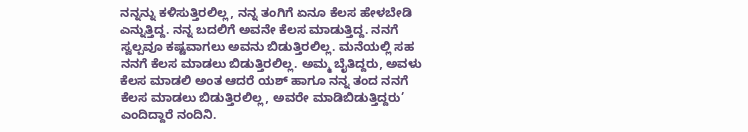ನನ್ನನ್ನು ಕಳಿಸುತ್ತಿರಲಿಲ್ಲ, ನನ್ನ ತಂಗಿಗೆ ಏನೂ ಕೆಲಸ ಹೇಳಬೇಡಿ ಎನ್ನುತ್ತಿದ್ದ. ನನ್ನ ಬದಲಿಗೆ ಅವನೇ ಕೆಲಸ ಮಾಡುತ್ತಿದ್ದ. ನನಗೆ ಸ್ವಲ್ಪವೂ ಕಷ್ಟವಾಗಲು ಅವನು ಬಿಡುತ್ತಿರಲಿಲ್ಲ. ಮನೆಯಲ್ಲಿ ಸಹ ನನಗೆ ಕೆಲಸ ಮಾಡಲು ಬಿಡುತ್ತಿರಲಿಲ್ಲ. ಅಮ್ಮ ಬೈತಿದ್ದರು, ಅವಳು ಕೆಲಸ ಮಾಡಲಿ ಅಂತ ಆದರೆ ಯಶ್ ಹಾಗೂ ನನ್ನ ತಂದ ನನಗೆ ಕೆಲಸ ಮಾಡಲು ಬಿಡುತ್ತಿರಲಿಲ್ಲ, ಅವರೇ ಮಾಡಿಬಿಡುತ್ತಿದ್ದರು’ ಎಂದಿದ್ದಾರೆ ನಂದಿನಿ.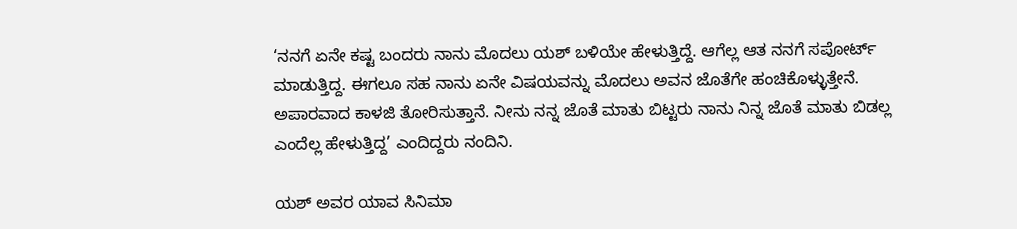‘ನನಗೆ ಏನೇ ಕಷ್ಟ ಬಂದರು ನಾನು ಮೊದಲು ಯಶ್ ಬಳಿಯೇ ಹೇಳುತ್ತಿದ್ದೆ. ಆಗೆಲ್ಲ ಆತ ನನಗೆ ಸಪೋರ್ಟ್ ಮಾಡುತ್ತಿದ್ದ. ಈಗಲೂ ಸಹ ನಾನು ಏನೇ ವಿಷಯವನ್ನು ಮೊದಲು ಅವನ ಜೊತೆಗೇ ಹಂಚಿಕೊಳ್ಳುತ್ತೇನೆ. ಅಪಾರವಾದ ಕಾಳಜಿ ತೋರಿಸುತ್ತಾನೆ. ನೀನು ನನ್ನ ಜೊತೆ ಮಾತು ಬಿಟ್ಟರು ನಾನು ನಿನ್ನ ಜೊತೆ ಮಾತು ಬಿಡಲ್ಲ ಎಂದೆಲ್ಲ ಹೇಳುತ್ತಿದ್ದ’ ಎಂದಿದ್ದರು ನಂದಿನಿ.

ಯಶ್ ಅವರ ಯಾವ ಸಿನಿಮಾ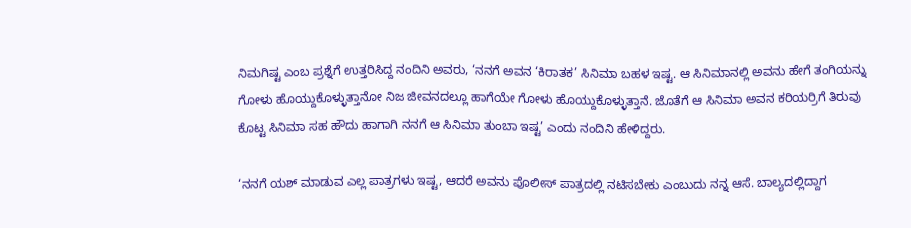ನಿಮಗಿಷ್ಟ ಎಂಬ ಪ್ರಶ್ನೆಗೆ ಉತ್ತರಿಸಿದ್ದ ನಂದಿನಿ ಅವರು, ‘ನನಗೆ ಅವನ ‘ಕಿರಾತಕ’ ಸಿನಿಮಾ ಬಹಳ ಇಷ್ಟ. ಆ ಸಿನಿಮಾನಲ್ಲಿ ಅವನು ಹೇಗೆ ತಂಗಿಯನ್ನು ಗೋಳು ಹೊಯ್ದುಕೊಳ್ಳುತ್ತಾನೋ ನಿಜ ಜೀವನದಲ್ಲೂ ಹಾಗೆಯೇ ಗೋಳು ಹೊಯ್ದುಕೊಳ್ಳುತ್ತಾನೆ. ಜೊತೆಗೆ ಆ ಸಿನಿಮಾ ಅವನ ಕರಿಯರ್ರಿಗೆ ತಿರುವು ಕೊಟ್ಟ ಸಿನಿಮಾ ಸಹ ಹೌದು ಹಾಗಾಗಿ ನನಗೆ ಆ ಸಿನಿಮಾ ತುಂಬಾ ಇಷ್ಟ’ ಎಂದು ನಂದಿನಿ ಹೇಳಿದ್ದರು.

‘ನನಗೆ ಯಶ್ ಮಾಡುವ ಎಲ್ಲ ಪಾತ್ರಗಳು ಇಷ್ಟ, ಆದರೆ ಅವನು ಪೊಲೀಸ್ ಪಾತ್ರದಲ್ಲಿ ನಟಿಸಬೇಕು ಎಂಬುದು ನನ್ನ ಆಸೆ. ಬಾಲ್ಯದಲ್ಲಿದ್ದಾಗ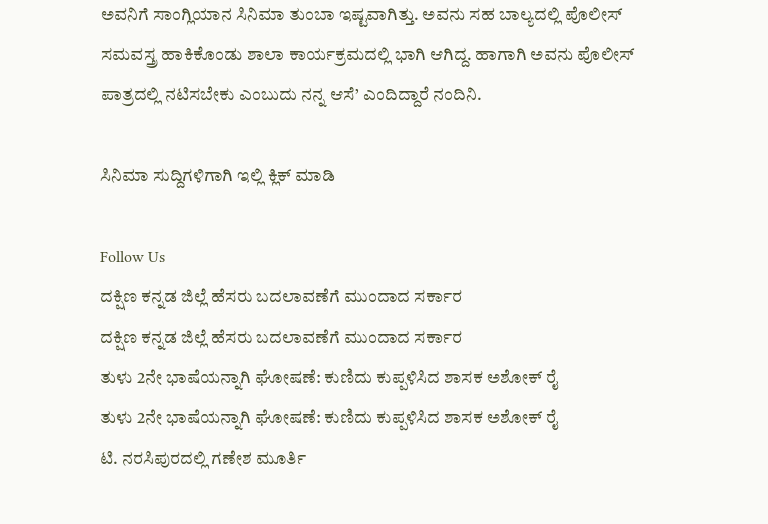ಅವನಿಗೆ ಸಾಂಗ್ಲಿಯಾನ ಸಿನಿಮಾ ತುಂಬಾ ಇಷ್ಟವಾಗಿತ್ತು. ಅವನು ಸಹ ಬಾಲ್ಯದಲ್ಲಿ ಪೊಲೀಸ್ ಸಮವಸ್ತ್ರ ಹಾಕಿಕೊಂಡು ಶಾಲಾ ಕಾರ್ಯಕ್ರಮದಲ್ಲಿ ಭಾಗಿ ಆಗಿದ್ದ. ಹಾಗಾಗಿ ಅವನು ಪೊಲೀಸ್ ಪಾತ್ರದಲ್ಲಿ ನಟಿಸಬೇಕು ಎಂಬುದು ನನ್ನ ಆಸೆ’ ಎಂದಿದ್ದಾರೆ ನಂದಿನಿ.

ಸಿನಿಮಾ ಸುದ್ದಿಗಳಿಗಾಗಿ ಇಲ್ಲಿ ಕ್ಲಿಕ್ ಮಾಡಿ

Follow Us
ದಕ್ಷಿಣ ಕನ್ನಡ ಜಿಲ್ಲೆ ಹೆಸರು ಬದಲಾವಣೆಗೆ ಮುಂದಾದ ಸರ್ಕಾರ
ದಕ್ಷಿಣ ಕನ್ನಡ ಜಿಲ್ಲೆ ಹೆಸರು ಬದಲಾವಣೆಗೆ ಮುಂದಾದ ಸರ್ಕಾರ
ತುಳು 2ನೇ ಭಾಷೆಯನ್ನಾಗಿ ಘೋಷಣೆ: ಕುಣಿದು ಕುಪ್ಪಳಿಸಿದ ಶಾಸಕ ಅಶೋಕ್ ರೈ
ತುಳು 2ನೇ ಭಾಷೆಯನ್ನಾಗಿ ಘೋಷಣೆ: ಕುಣಿದು ಕುಪ್ಪಳಿಸಿದ ಶಾಸಕ ಅಶೋಕ್ ರೈ
ಟಿ. ನರಸಿಪುರದಲ್ಲಿ ಗಣೇಶ ಮೂರ್ತಿ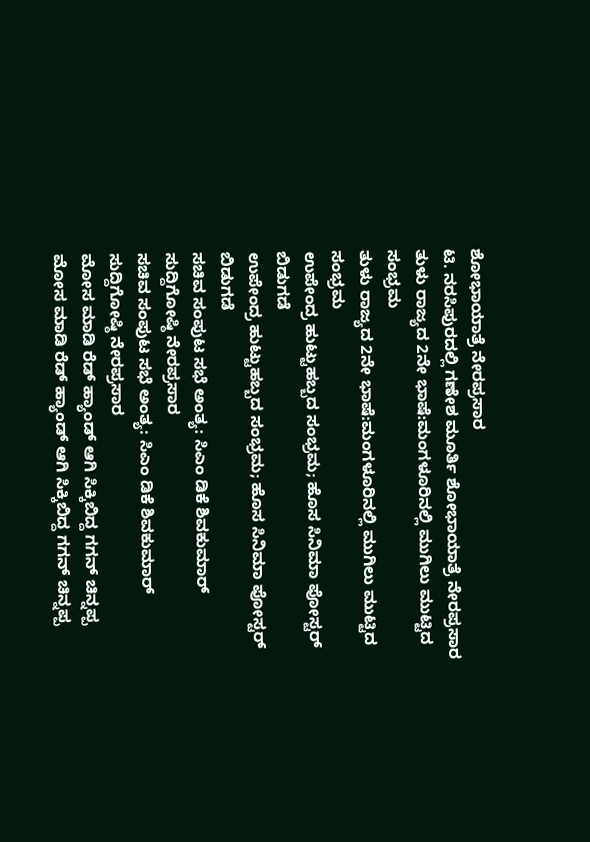ಶೋಭಾಯಾತ್ರೆ ನೇರಪ್ರಸಾರ
ಟಿ. ನರಸಿಪುರದಲ್ಲಿ ಗಣೇಶ ಮೂರ್ತಿ ಶೋಭಾಯಾತ್ರೆ ನೇರಪ್ರಸಾರ
ತುಳು ರಾಜ್ಯದ 2ನೇ ಭಾಷೆ:ಮಂಗಳೂರಿನಲ್ಲಿ ಮುಗಿಲು ಮುಟ್ಟಿದ ಸಂಭ್ರಮ
ತುಳು ರಾಜ್ಯದ 2ನೇ ಭಾಷೆ:ಮಂಗಳೂರಿನಲ್ಲಿ ಮುಗಿಲು ಮುಟ್ಟಿದ ಸಂಭ್ರಮ
ಉಪೇಂದ್ರ ಹುಟ್ಟುಹಬ್ಬದ ಸಂಭ್ರಮ; ಹೊಸ ಸಿನಿಮಾ ಪೋಸ್ಟರ್ ಬಿಡುಗಡೆ
ಉಪೇಂದ್ರ ಹುಟ್ಟುಹಬ್ಬದ ಸಂಭ್ರಮ; ಹೊಸ ಸಿನಿಮಾ ಪೋಸ್ಟರ್ ಬಿಡುಗಡೆ
ಸಚಿವ ಸಂಪುಟ ಸಭೆ ಅಂತ್ಯ: ಸಿಎಂ ಡಿಕೆ ಶಿವಕುಮಾರ್ ಸುದ್ದಿಗೋಷ್ಠಿ ನೇರಪ್ರಸಾರ
ಸಚಿವ ಸಂಪುಟ ಸಭೆ ಅಂತ್ಯ: ಸಿಎಂ ಡಿಕೆ ಶಿವಕುಮಾರ್ ಸುದ್ದಿಗೋಷ್ಠಿ ನೇರಪ್ರಸಾರ
ಮೋಸ ಮಾಡಿ ರೆಡ್ ಹ್ಯಾಂಡ್ ಆಗಿ ಸಿಕ್ಕಿಬಿದ್ದ ಗಗನ್ ಚಿನ್ನಪ್ಪ
ಮೋಸ ಮಾಡಿ ರೆಡ್ ಹ್ಯಾಂಡ್ ಆಗಿ ಸಿಕ್ಕಿಬಿದ್ದ ಗಗನ್ ಚಿನ್ನಪ್ಪ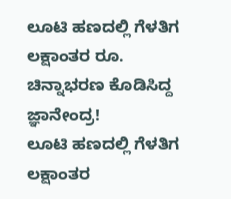ಲೂಟಿ ಹಣದಲ್ಲಿ ಗೆಳತಿಗ ಲಕ್ಷಾಂತರ ರೂ. ಚಿನ್ನಾಭರಣ ಕೊಡಿಸಿದ್ದ ಜ್ಞಾನೇಂದ್ರ!
ಲೂಟಿ ಹಣದಲ್ಲಿ ಗೆಳತಿಗ ಲಕ್ಷಾಂತರ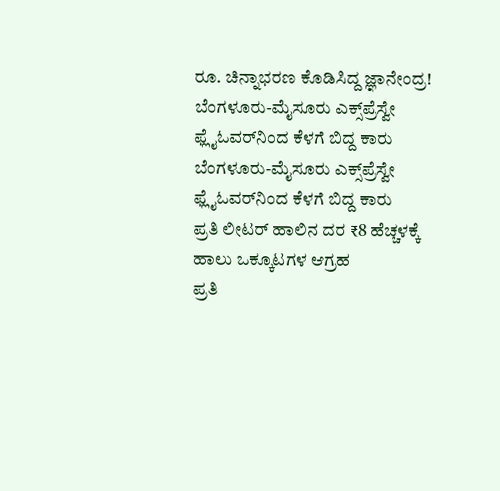ರೂ. ಚಿನ್ನಾಭರಣ ಕೊಡಿಸಿದ್ದ ಜ್ಞಾನೇಂದ್ರ!
ಬೆಂಗಳೂರು-ಮೈಸೂರು ಎಕ್ಸ್‌ಪ್ರೆಸ್ವೇ ಫ್ಲೈಓವರ್‌‌ನಿಂದ ಕೆಳಗೆ ಬಿದ್ದ ಕಾರು
ಬೆಂಗಳೂರು-ಮೈಸೂರು ಎಕ್ಸ್‌ಪ್ರೆಸ್ವೇ ಫ್ಲೈಓವರ್‌‌ನಿಂದ ಕೆಳಗೆ ಬಿದ್ದ ಕಾರು
ಪ್ರತಿ ಲೀಟರ್‌ ಹಾಲಿನ ದರ ₹8 ಹೆಚ್ಚಳಕ್ಕೆ ಹಾಲು ಒಕ್ಕೂಟಗಳ ಆಗ್ರಹ
ಪ್ರತಿ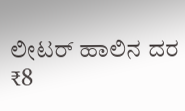ಲೀಟರ್‌ ಹಾಲಿನ ದರ ₹8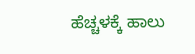ಹೆಚ್ಚಳಕ್ಕೆ ಹಾಲು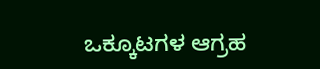ಒಕ್ಕೂಟಗಳ ಆಗ್ರಹ